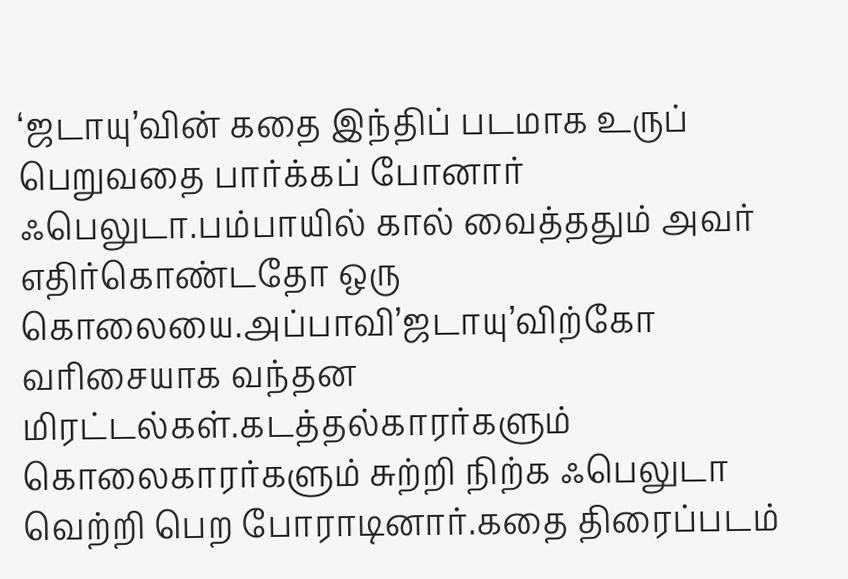‘ஜடாயு’வின் கதை இந்திப் படமாக உருப் பெறுவதை பார்க்கப் போனார் ஃபெலுடா.பம்பாயில் கால் வைத்ததும் அவர் எதிர்கொண்டதோ ஒரு கொலையை.அப்பாவி’ஜடாயு’விற்கோ வரிசையாக வந்தன மிரட்டல்கள்.கடத்தல்காரர்களும் கொலைகாரர்களும் சுற்றி நிற்க ஃபெலுடா வெற்றி பெற போராடினார்.கதை திரைப்படம்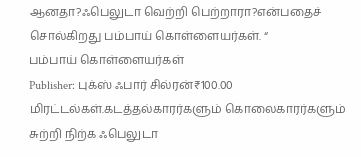ஆனதா?ஃபெலுடா வெற்றி பெற்றாரா?என்பதைச் சொல்கிறது பம்பாய் கொள்ளையர்கள். “
பம்பாய் கொள்ளையர்கள்
Publisher: புக்ஸ் ஃபார் சில்ரன்₹100.00
மிரட்டல்கள்.கடத்தல்காரர்களும் கொலைகாரர்களும் சுற்றி நிற்க ஃபெலுடா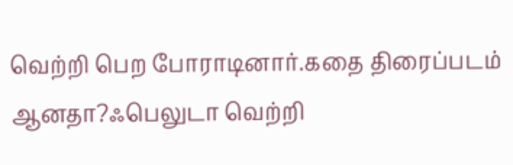வெற்றி பெற போராடினார்.கதை திரைப்படம் ஆனதா?ஃபெலுடா வெற்றி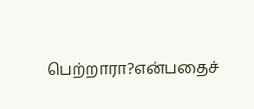பெற்றாரா?என்பதைச்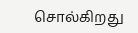சொல்கிறது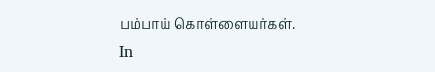பம்பாய் கொள்ளையர்கள்.
In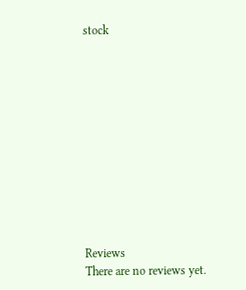stock











Reviews
There are no reviews yet.